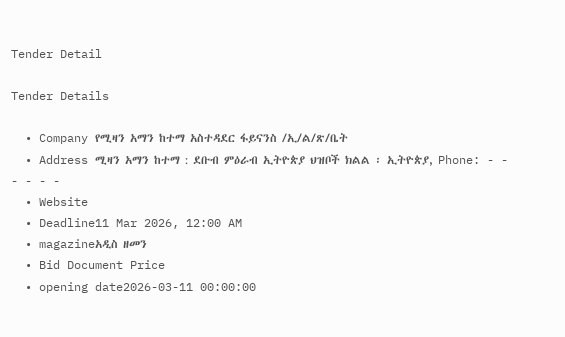Tender Detail

Tender Details

  • Company የሚዛን አማን ከተማ አስተዳደር ፋይናንስ /ኢ/ል/ጽ/ቤት
  • Address ሚዛን አማን ከተማ : ደቡብ ምዕራብ ኢትዮጵያ ህዝቦች ክልል ፡ ኢትዮጵያ, Phone: - - - - - -
  • Website
  • Deadline11 Mar 2026, 12:00 AM
  • magazineአዲስ ዘመን
  • Bid Document Price
  • opening date2026-03-11 00:00:00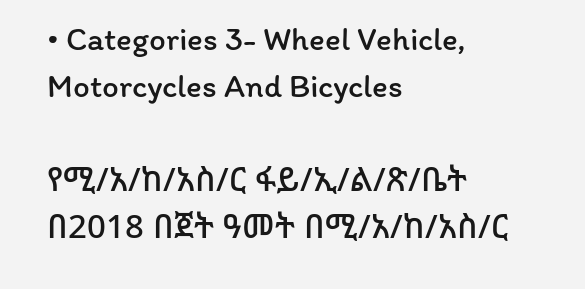• Categories 3- Wheel Vehicle, Motorcycles And Bicycles

የሚ/አ/ከ/አስ/ር ፋይ/ኢ/ል/ጽ/ቤት በ2018 በጀት ዓመት በሚ/አ/ከ/አስ/ር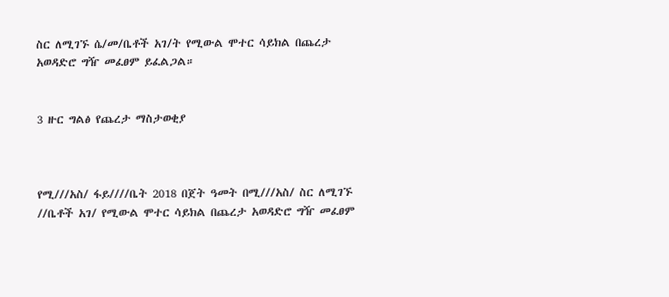ስር ለሚገኙ ሴ/መ/ቤቶች አገ/ት የሚውል ሞተር ሳይክል በጨረታ አወዳድሮ ግዥ መፈፀም ይፈልጋል።


3 ዙር ግልፅ የጨረታ ማስታወቂያ



የሚ///አስ/ ፋይ////ቤት 2018 በጀት ዓመት በሚ///አስ/ ስር ለሚገኙ //ቤቶች አገ/ የሚውል ሞተር ሳይክል በጨረታ አወዳድሮ ግዥ መፈፀም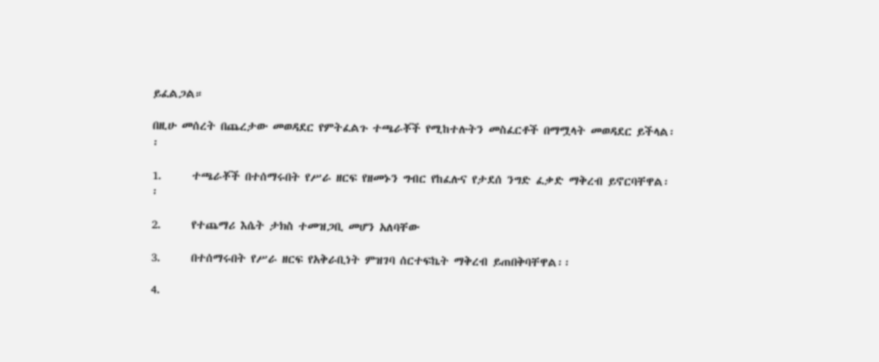ይፈልጋል።

በዚሁ መሰረት በጨረታው መወዳደር የምትፈልጉ ተጫራቾች የሚከተሉትን መስፈርቶች በማሟላት መወዳደር ይችላል፡፡

1.      ተጫራቾች በተሰማሩበት የሥራ ዘርፍ የዘመኑን ግብር የከፈሉና የታደሰ ንግድ ፈቃድ ማቅረብ ይኖርባቸዋል፡፡

2.      የተጨማሪ እሴት ታክስ ተመዝጋቢ መሆን አለባቸው

3.      በተሰማሩበት የሥራ ዘርፍ የአቅራቢነት ምዝገባ ሰርተፍኬት ማቅረብ ይጠበቅባቸዋል፡፡

4.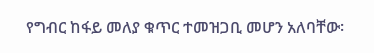የግብር ከፋይ መለያ ቁጥር ተመዝጋቢ መሆን አለባቸው፡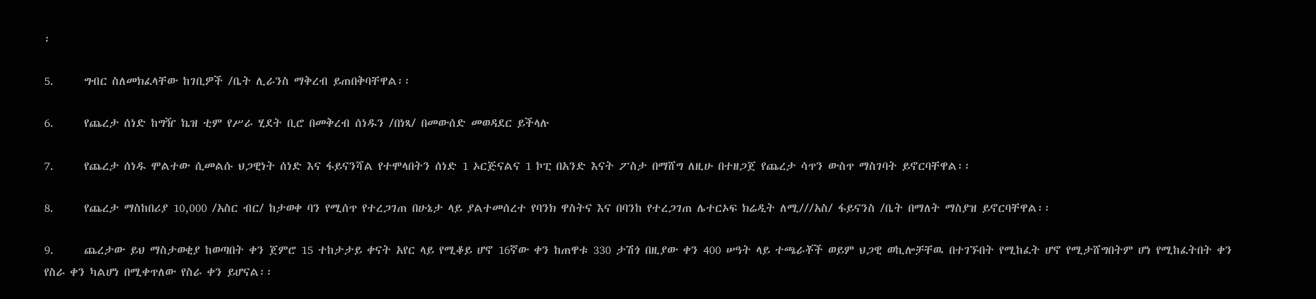፡

5.      ግብር ስለመክፈላቸው ከገቢዎች /ቤት ሊራንስ ማቅረብ ይጠበቅባቸዋል፡፡

6.      የጨረታ ሰነድ ከግዥ ኬዝ ቲም የሥራ ሂደት ቢሮ በመቅረብ ሰነዱን /በነጻ/ በመውሰድ መወዳደር ይችላሉ

7.      የጨረታ ሰነዱ ሞልተው ሲመልሱ ህጋዊነት ሰነድ እና ፋይናንሻል የተሞላበትን ሰነድ 1 ኦርጅናልና 1 ኮፒ በአንድ እናት ፖስታ በማሸግ ለዚሁ በተዘጋጀ የጨረታ ሳጥን ውስጥ ማስገባት ይኖርባቸዋል፡፡

8.      የጨረታ ማስከበሪያ 10,000 /አስር ብር/ ከታወቀ ባን የሚሰጥ የተረጋገጠ በሁኔታ ላይ ያልተመሰረተ የባንክ ዋስትና እና በባንከ የተረጋገጠ ሌተርኦፍ ክሬዲት ለሚ///አስ/ ፋይናንስ /ቤት በማለት ማስያዝ ይኖርባቸዋል፡፡

9.      ጨረታው ይህ ማስታወቂያ ከወጣበት ቀን ጀምሮ 15 ተከታታይ ቀናት አየር ላይ የሚቆይ ሆኖ 16ኛው ቀን ከጠዋቱ 330 ታሽጎ በዚያው ቀን 400 ሠዓት ላይ ተጫራቾች ወይም ህጋዊ ወኪሎቻቸዉ በተገኙበት የሚከፈት ሆኖ የሚታሸግበትም ሆነ የሚከፈትበት ቀን የስራ ቀን ካልሆነ በሚቀጥለው የስራ ቀን ይሆናል፡፡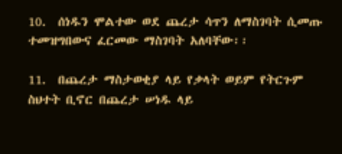10.  ሰነዱን ሞልተው ወደ ጨረታ ሳጥን ለማስገባት ሲመጡ ተመዝግበውና ፈርመው ማስገባት አለባቸው፡፡

11.  በጨረታ ማስታወቂያ ላይ የቃላት ወይም የትርጉም ስህተት ቢኖር በጨረታ ሠነዱ ላይ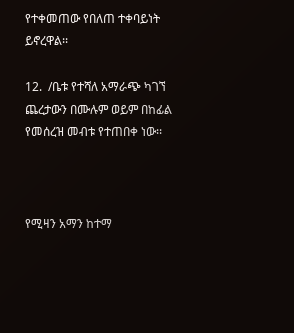የተቀመጠው የበለጠ ተቀባይነት ይኖረዋል፡፡

12.  /ቤቱ የተሻለ አማራጭ ካገኘ ጨረታውን በሙሉም ወይም በከፊል የመሰረዝ መብቱ የተጠበቀ ነው፡፡



የሚዛን አማን ከተማ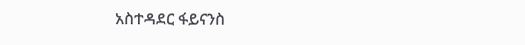አስተዳደር ፋይናንስ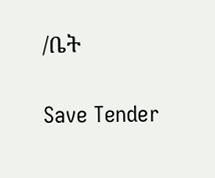/ቤት

Save Tender